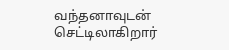வந்தனாவுடன் செட்டிலாகிறார்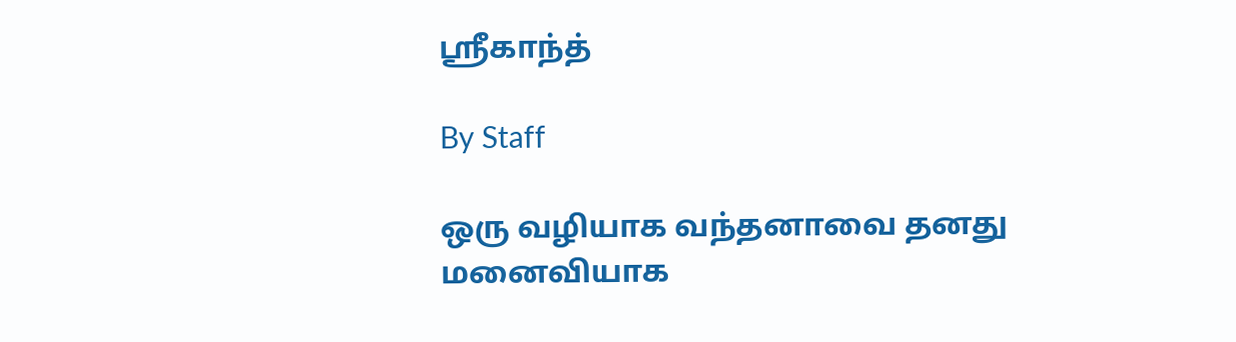ஸ்ரீகாந்த்

By Staff

ஒரு வழியாக வந்தனாவை தனது மனைவியாக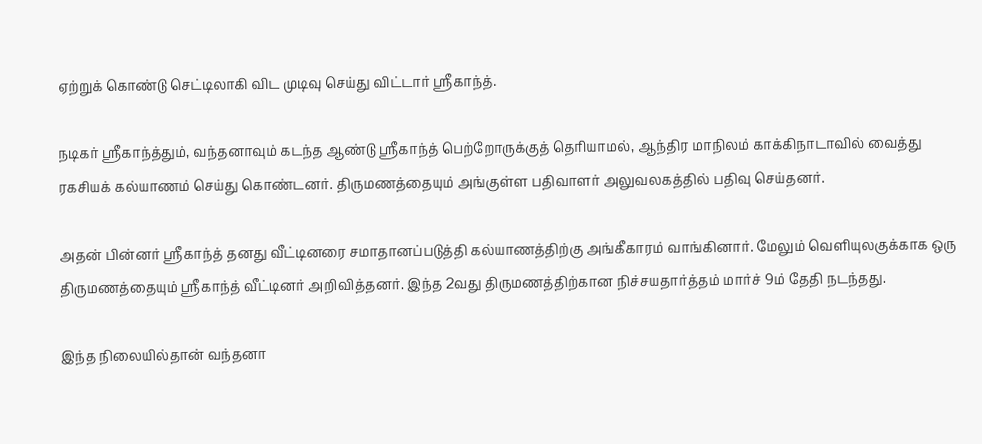ஏற்றுக் கொண்டு செட்டிலாகி விட முடிவு செய்து விட்டார் ஸ்ரீகாந்த்.

நடிகர் ஸ்ரீகாந்த்தும், வந்தனாவும் கடந்த ஆண்டு ஸ்ரீகாந்த் பெற்றோருக்குத் தெரியாமல், ஆந்திர மாநிலம் காக்கிநாடாவில் வைத்து ரகசியக் கல்யாணம் செய்து கொண்டனர். திருமணத்தையும் அங்குள்ள பதிவாளர் அலுவலகத்தில் பதிவு செய்தனர்.

அதன் பின்னர் ஸ்ரீகாந்த் தனது வீட்டினரை சமாதானப்படுத்தி கல்யாணத்திற்கு அங்கீகாரம் வாங்கினார். மேலும் வெளியுலகுக்காக ஒரு திருமணத்தையும் ஸ்ரீகாந்த் வீட்டினர் அறிவித்தனர். இந்த 2வது திருமணத்திற்கான நிச்சயதார்த்தம் மார்ச் 9ம் தேதி நடந்தது.

இந்த நிலையில்தான் வந்தனா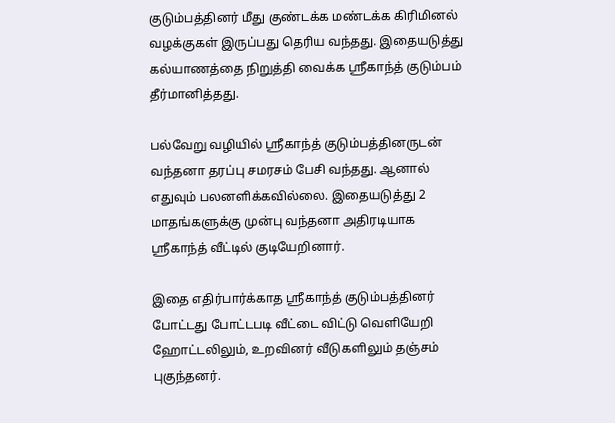குடும்பத்தினர் மீது குண்டக்க மண்டக்க கிரிமினல் வழக்குகள் இருப்பது தெரிய வந்தது. இதையடுத்து கல்யாணத்தை நிறுத்தி வைக்க ஸ்ரீகாந்த் குடும்பம் தீர்மானித்தது.

பல்வேறு வழியில் ஸ்ரீகாந்த் குடும்பத்தினருடன் வந்தனா தரப்பு சமரசம் பேசி வந்தது. ஆனால் எதுவும் பலனளிக்கவில்லை. இதையடுத்து 2 மாதங்களுக்கு முன்பு வந்தனா அதிரடியாக ஸ்ரீகாந்த் வீட்டில் குடியேறினார்.

இதை எதிர்பார்க்காத ஸ்ரீகாந்த் குடும்பத்தினர் போட்டது போட்டபடி வீட்டை விட்டு வெளியேறி ஹோட்டலிலும், உறவினர் வீடுகளிலும் தஞ்சம் புகுந்தனர்.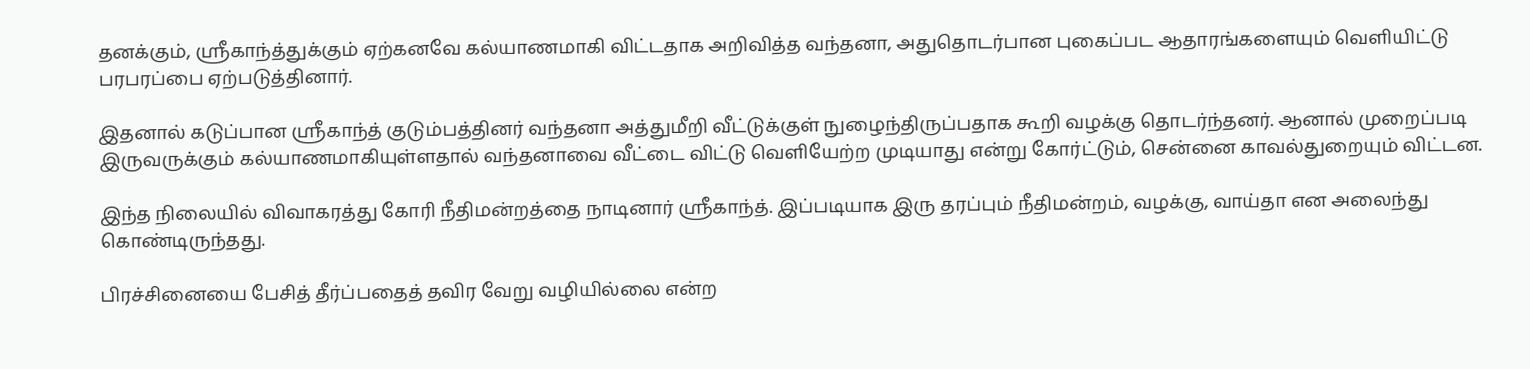தனக்கும், ஸ்ரீகாந்த்துக்கும் ஏற்கனவே கல்யாணமாகி விட்டதாக அறிவித்த வந்தனா, அதுதொடர்பான புகைப்பட ஆதாரங்களையும் வெளியிட்டு பரபரப்பை ஏற்படுத்தினார்.

இதனால் கடுப்பான ஸ்ரீகாந்த் குடும்பத்தினர் வந்தனா அத்துமீறி வீட்டுக்குள் நுழைந்திருப்பதாக கூறி வழக்கு தொடர்ந்தனர். ஆனால் முறைப்படி இருவருக்கும் கல்யாணமாகியுள்ளதால் வந்தனாவை வீட்டை விட்டு வெளியேற்ற முடியாது என்று கோர்ட்டும், சென்னை காவல்துறையும் விட்டன.

இந்த நிலையில் விவாகரத்து கோரி நீதிமன்றத்தை நாடினார் ஸ்ரீகாந்த். இப்படியாக இரு தரப்பும் நீதிமன்றம், வழக்கு, வாய்தா என அலைந்து கொண்டிருந்தது.

பிரச்சினையை பேசித் தீர்ப்பதைத் தவிர வேறு வழியில்லை என்ற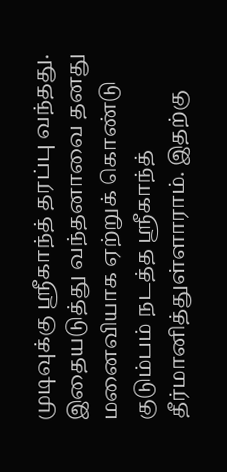முடிவுக்கு ஸ்ரீகாந்த் தரப்பு வந்தது. இதையடுத்து வந்தனாவை தனது மனைவியாக ஏற்றுக் கொண்டு குடும்பம் நடத்த ஸ்ரீகாந்த் தீர்மானித்துள்ளாராம். இதற்கு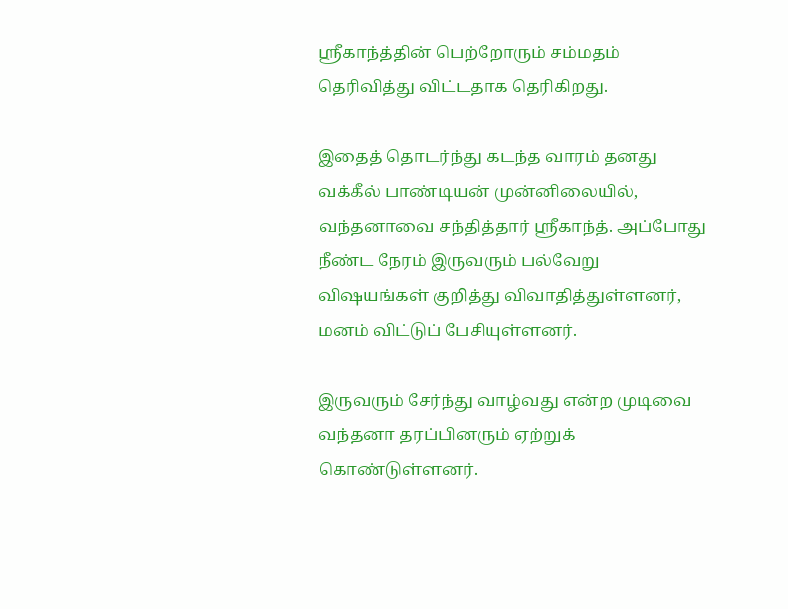ஸ்ரீகாந்த்தின் பெற்றோரும் சம்மதம் தெரிவித்து விட்டதாக தெரிகிறது.

இதைத் தொடர்ந்து கடந்த வாரம் தனது வக்கீல் பாண்டியன் முன்னிலையில், வந்தனாவை சந்தித்தார் ஸ்ரீகாந்த். அப்போது நீண்ட நேரம் இருவரும் பல்வேறு விஷயங்கள் குறித்து விவாதித்துள்ளனர், மனம் விட்டுப் பேசியுள்ளனர்.

இருவரும் சேர்ந்து வாழ்வது என்ற முடிவை வந்தனா தரப்பினரும் ஏற்றுக் கொண்டுள்ளனர்.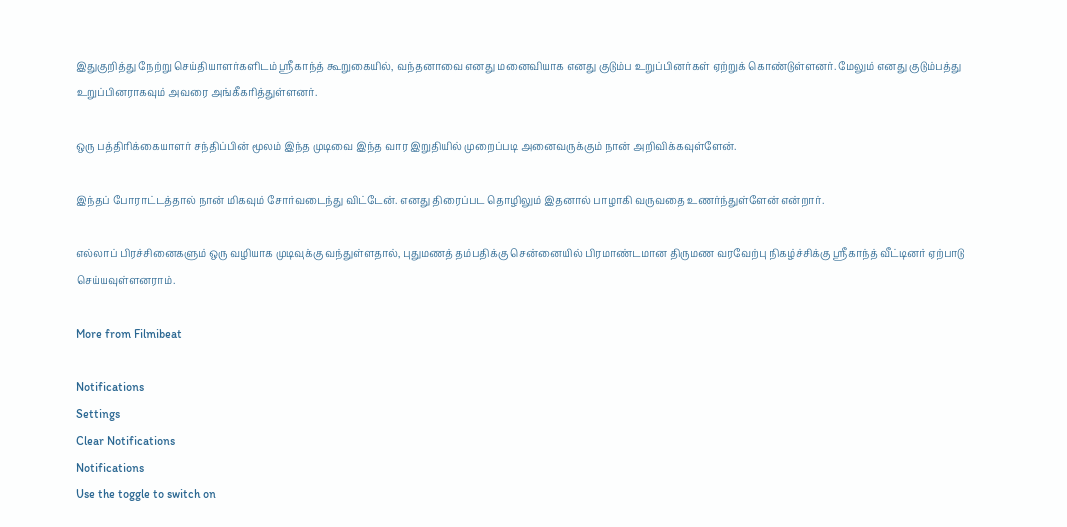இதுகுறித்து நேற்று செய்தியாளர்களிடம் ஸ்ரீகாந்த் கூறுகையில், வந்தனாவை எனது மனைவியாக எனது குடும்ப உறுப்பினர்கள் ஏற்றுக் கொண்டுள்ளனர். மேலும் எனது குடும்பத்து உறுப்பினராகவும் அவரை அங்கீகரித்துள்ளனர்.

ஒரு பத்திரிக்கையாளர் சந்திப்பின் மூலம் இந்த முடிவை இந்த வார இறுதியில் முறைப்படி அனைவருக்கும் நான் அறிவிக்கவுள்ளேன்.

இந்தப் போராட்டத்தால் நான் மிகவும் சோர்வடைந்து விட்டேன். எனது திரைப்பட தொழிலும் இதனால் பாழாகி வருவதை உணர்ந்துள்ளேன் என்றார்.

எல்லாப் பிரச்சினைகளும் ஒரு வழியாக முடிவுக்கு வந்துள்ளதால், புதுமணத் தம்பதிக்கு சென்னையில் பிரமாண்டமான திருமண வரவேற்பு நிகழ்ச்சிக்கு ஸ்ரீகாந்த் வீட்டினர் ஏற்பாடு செய்யவுள்ளனராம்.

More from Filmibeat

Notifications
Settings
Clear Notifications
Notifications
Use the toggle to switch on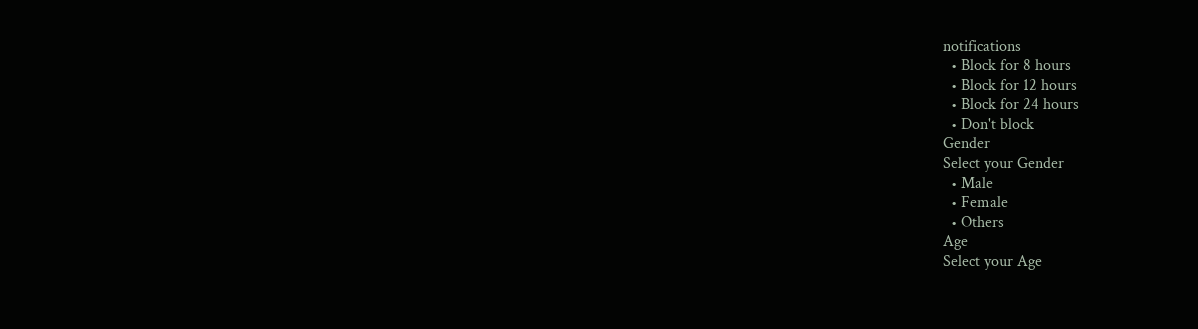notifications
  • Block for 8 hours
  • Block for 12 hours
  • Block for 24 hours
  • Don't block
Gender
Select your Gender
  • Male
  • Female
  • Others
Age
Select your Age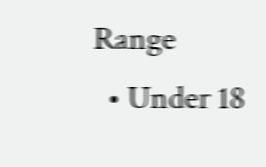Range
  • Under 18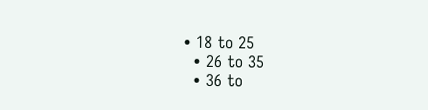• 18 to 25
  • 26 to 35
  • 36 to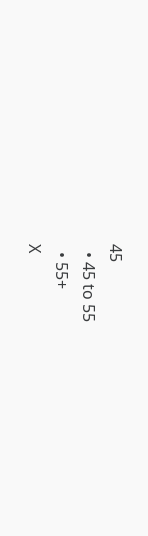45
  • 45 to 55
  • 55+
X